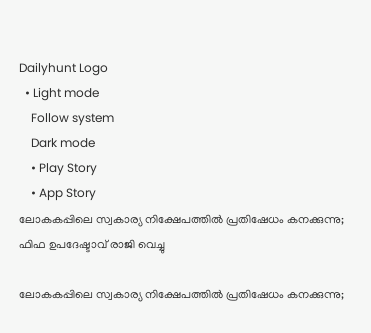Dailyhunt Logo
  • Light mode
    Follow system
    Dark mode
    • Play Story
    • App Story
ലോകകപ്പിലെ സ്വകാര്യ നിക്ഷേപത്തില്‍ പ്രതിഷേധം കനക്കുന്നു; ഫിഫ ഉപദേഷ്ടാവ് രാജി വെച്ചു

ലോകകപ്പിലെ സ്വകാര്യ നിക്ഷേപത്തില്‍ പ്രതിഷേധം കനക്കുന്നു;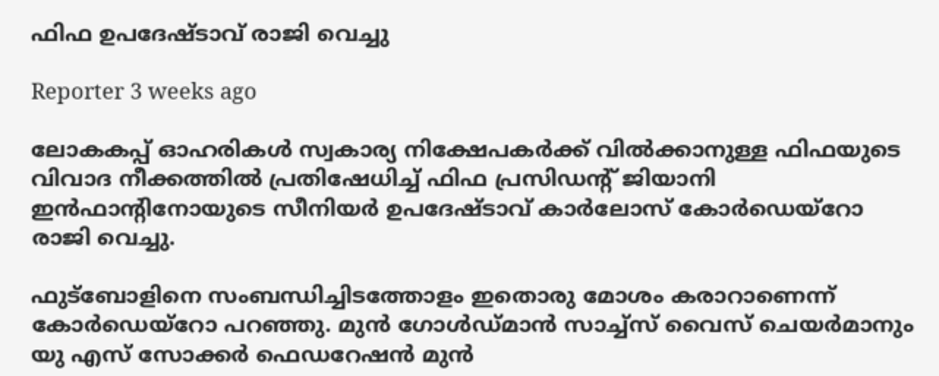ഫിഫ ഉപദേഷ്ടാവ് രാജി വെച്ചു

Reporter 3 weeks ago

ലോകകപ്പ് ഓഹരികള്‍ സ്വകാര്യ നിക്ഷേപകര്‍ക്ക് വില്‍ക്കാനുള്ള ഫിഫയുടെ വിവാദ നീക്കത്തില്‍ പ്രതിഷേധിച്ച്‌ ഫിഫ പ്രസിഡന്റ് ജിയാനി ഇന്‍ഫാന്റിനോയുടെ സീനിയര്‍ ഉപദേഷ്ടാവ് കാര്‍ലോസ് കോര്‍ഡെയ്റോ രാജി വെച്ചു.

ഫുട്‌ബോളിനെ സംബന്ധിച്ചിടത്തോളം ഇതൊരു മോശം കരാറാണെന്ന് കോര്‍ഡെയ്റോ പറഞ്ഞു. മുന്‍ ഗോള്‍ഡ്മാന്‍ സാച്ച്‌സ് വൈസ് ചെയര്‍മാനും യു എസ് സോക്കര്‍ ഫെഡറേഷന്‍ മുന്‍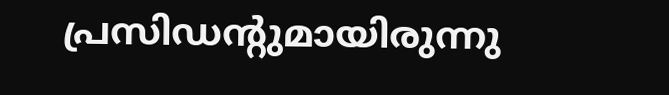പ്രസിഡന്റുമായിരുന്നു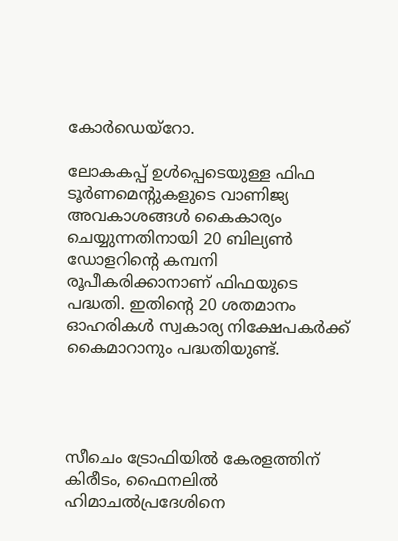കോര്‍ഡെയ്റോ.

ലോകകപ്പ് ഉള്‍പ്പെടെയുള്ള ഫിഫ ടൂർണമെന്‍റുകളുടെ വാണിജ്യ അവകാശങ്ങള്‍ കൈകാര്യം ചെയ്യുന്നതിനായി 20 ബില്യണ്‍ ഡോളറിന്‍റെ കമ്പനി രൂപീകരിക്കാനാണ് ഫിഫയുടെ പദ്ധതി. ഇതിന്‍റെ 20 ശതമാനം ഓഹരികള്‍ സ്വകാര്യ നിക്ഷേപകർക്ക് കൈമാറാനും പദ്ധതിയുണ്ട്.




സീചെം ട്രോഫിയില്‍ കേരളത്തിന് കിരീടം, ഫൈനലില്‍ ഹിമാചല്‍പ്രദേശിനെ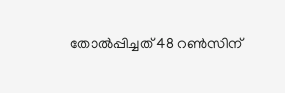തോല്‍പ്പിച്ചത് 48 റണ്‍സിന്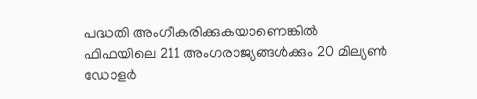പദ്ധതി അംഗീകരിക്കുകയാണെങ്കില്‍ ഫിഫയിലെ 211 അംഗരാജ്യങ്ങള്‍ക്കും 20 മില്യണ്‍ ഡോളർ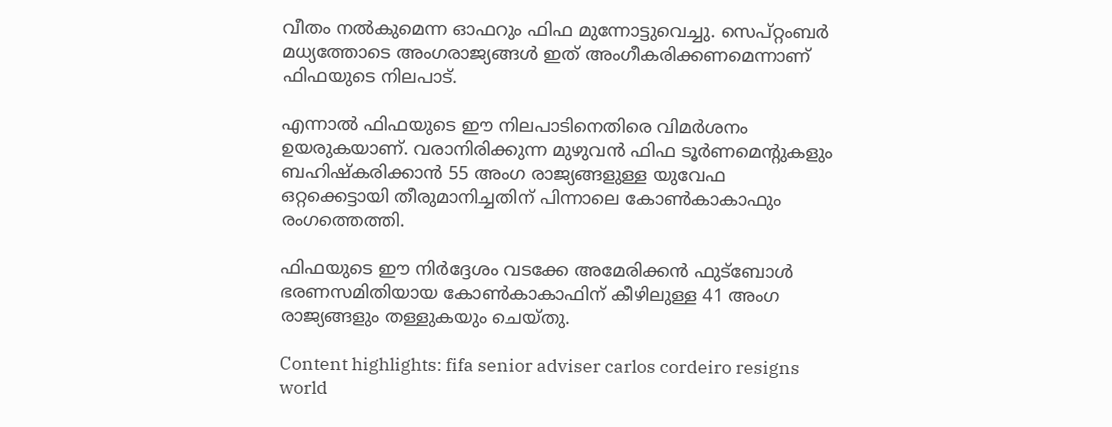വീതം നല്‍കുമെന്ന ഓഫറും ഫിഫ മുന്നോട്ടുവെച്ചു. സെപ്റ്റംബർ മധ്യത്തോടെ അംഗരാജ്യങ്ങള്‍ ഇത് അംഗീകരിക്കണമെന്നാണ് ഫിഫയുടെ നിലപാട്.

എന്നാല്‍ ഫിഫയുടെ ഈ നിലപാടിനെതിരെ വിമർശനം ഉയരുകയാണ്. വരാനിരിക്കുന്ന മുഴുവൻ ഫിഫ ടൂർണമെന്‍റുകളും ബഹിഷ്‌കരിക്കാൻ 55 അംഗ രാജ്യങ്ങളുള്ള യുവേഫ ഒറ്റക്കെട്ടായി തീരുമാനിച്ചതിന് പിന്നാലെ കോണ്‍കാകാഫും രംഗത്തെത്തി.

ഫിഫയുടെ ഈ നിർദ്ദേശം വടക്കേ അമേരിക്കൻ ഫുട്ബോള്‍ ഭരണസമിതിയായ കോണ്‍കാകാഫിന് കീഴിലുള്ള 41 അംഗ രാജ്യങ്ങളും തള്ളുകയും ചെയ്തു.

Content highlights: fifa senior adviser carlos cordeiro resigns world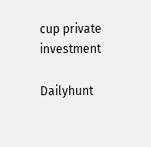cup private investment

Dailyhunt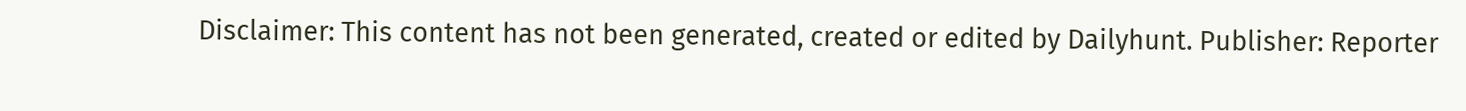Disclaimer: This content has not been generated, created or edited by Dailyhunt. Publisher: Reporter